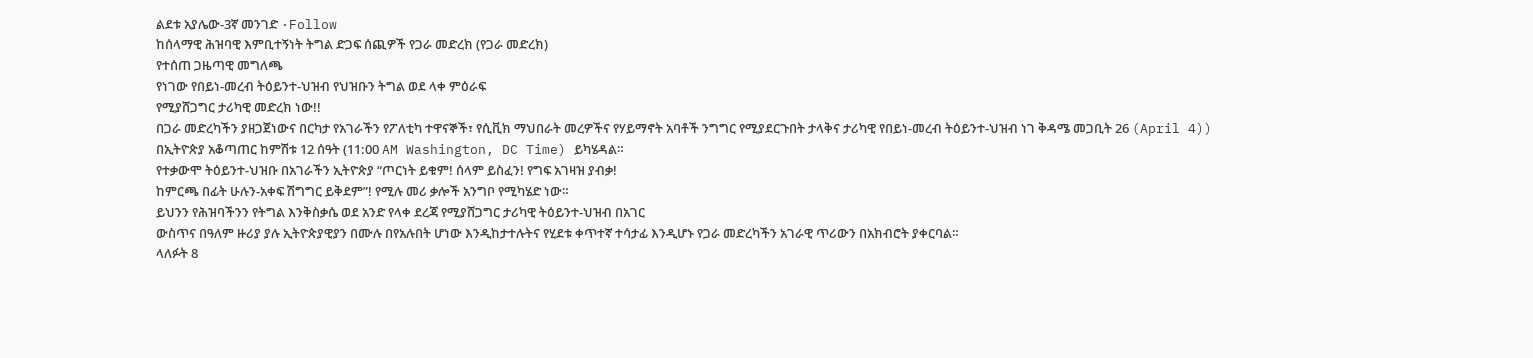ልደቱ አያሌው-3ኛ መንገድ ·Follow
ከሰላማዊ ሕዝባዊ እምቢተኝነት ትግል ድጋፍ ሰጪዎች የጋራ መድረክ (የጋራ መድረክ)
የተሰጠ ጋዜጣዊ መግለጫ
የነገው የበይነ-መረብ ትዕይንተ-ህዝብ የህዝቡን ትግል ወደ ላቀ ምዕራፍ
የሚያሸጋግር ታሪካዊ መድረክ ነው!!
በጋራ መድረካችን ያዘጋጀነውና በርካታ የአገራችን የፖለቲካ ተዋናኞች፣ የሲቪክ ማህበራት መረዎችና የሃይማኖት አባቶች ንግግር የሚያደርጉበት ታላቅና ታሪካዊ የበይነ-መረብ ትዕይንተ-ህዝብ ነገ ቅዳሜ መጋቢት 26 (April 4)) በኢትዮጵያ አቆጣጠር ከምሽቱ 12 ሰዓት (11:00 AM Washington, DC Time) ይካሄዳል።
የተቃውሞ ትዕይንተ-ህዝቡ በአገራችን ኢትዮጵያ “ጦርነት ይቁም! ሰላም ይስፈን! የግፍ አገዛዝ ያብቃ!
ከምርጫ በፊት ሁሉን-አቀፍ ሽግግር ይቅደም”! የሚሉ መሪ ቃሎች አንግቦ የሚካሄድ ነው።
ይህንን የሕዝባችንን የትግል እንቅስቃሴ ወደ አንድ የላቀ ደረጃ የሚያሸጋግር ታሪካዊ ትዕይንተ-ህዝብ በአገር
ውስጥና በዓለም ዙሪያ ያሉ ኢትዮጵያዊያን በሙሉ በየአሉበት ሆነው እንዲከታተሉትና የሂደቱ ቀጥተኛ ተሳታፊ እንዲሆኑ የጋራ መድረካችን አገራዊ ጥሪውን በአክብሮት ያቀርባል።
ላለፉት 8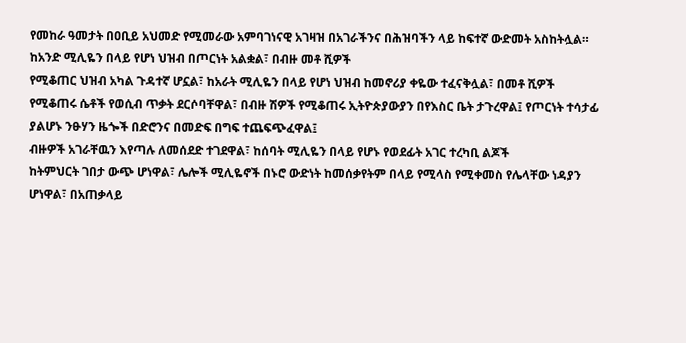የመከራ ዓመታት በዐቢይ አህመድ የሚመራው አምባገነናዊ አገዛዝ በአገራችንና በሕዝባችን ላይ ከፍተኛ ውድመት አስከትሏል። ከአንድ ሚሊዬን በላይ የሆነ ህዝብ በጦርነት አልቋል፣ በብዙ መቶ ሺዎች
የሚቆጠር ህዝብ አካል ጉዳተኛ ሆኗል፣ ከአራት ሚሊዬን በላይ የሆነ ህዝብ ከመኖሪያ ቀዬው ተፈናቅሏል፣ በመቶ ሺዎች የሚቆጠሩ ሴቶች የወሲብ ጥቃት ደርሶባቸዋል፣ በብዙ ሽዎች የሚቆጠሩ ኢትዮጵያውያን በየእስር ቤት ታጉረዋል፤ የጦርነት ተሳታፊ ያልሆኑ ንፁሃን ዜጐች በድሮንና በመድፍ በግፍ ተጨፍጭፈዋል፤
ብዙዎች አገራቸዉን እየጣሉ ለመሰደድ ተገደዋል፣ ከሰባት ሚሊዬን በላይ የሆኑ የወደፊት አገር ተረካቢ ልጆች
ከትምህርት ገበታ ውጭ ሆነዋል፣ ሌሎች ሚሊዬኖች በኑሮ ውድነት ከመሰቃየትም በላይ የሚላስ የሚቀመስ የሌላቸው ነዳያን ሆነዋል፣ በአጠቃላይ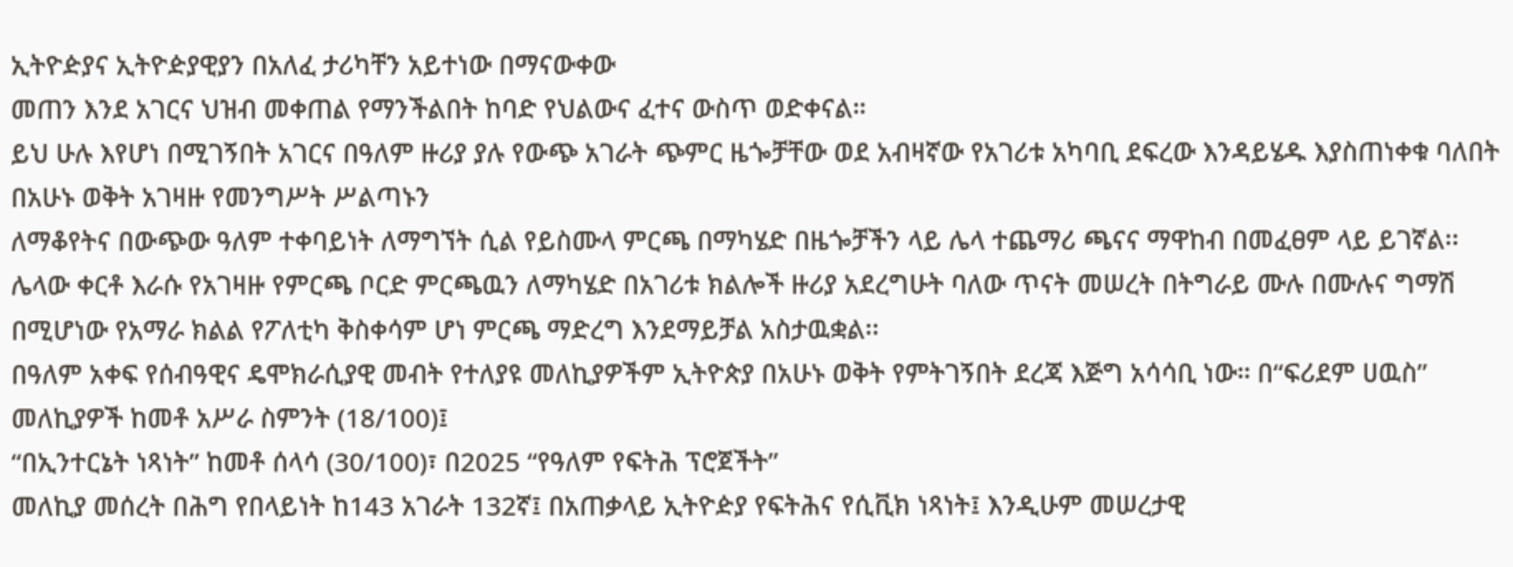ኢትዮዽያና ኢትዮዽያዊያን በአለፈ ታሪካቸን አይተነው በማናውቀው
መጠን እንደ አገርና ህዝብ መቀጠል የማንችልበት ከባድ የህልውና ፈተና ውስጥ ወድቀናል።
ይህ ሁሉ እየሆነ በሚገኝበት አገርና በዓለም ዙሪያ ያሉ የውጭ አገራት ጭምር ዜጐቻቸው ወደ አብዛኛው የአገሪቱ አካባቢ ደፍረው እንዳይሄዱ እያስጠነቀቁ ባለበት በአሁኑ ወቅት አገዛዙ የመንግሥት ሥልጣኑን
ለማቆየትና በውጭው ዓለም ተቀባይነት ለማግኘት ሲል የይስሙላ ምርጫ በማካሄድ በዜጐቻችን ላይ ሌላ ተጨማሪ ጫናና ማዋከብ በመፈፀም ላይ ይገኛል፡፡ ሌላው ቀርቶ እራሱ የአገዛዙ የምርጫ ቦርድ ምርጫዉን ለማካሄድ በአገሪቱ ክልሎች ዙሪያ አደረግሁት ባለው ጥናት መሠረት በትግራይ ሙሉ በሙሉና ግማሽ በሚሆነው የአማራ ክልል የፖለቲካ ቅስቀሳም ሆነ ምርጫ ማድረግ እንደማይቻል አስታዉቋል፡፡
በዓለም አቀፍ የሰብዓዊና ዴሞክራሲያዊ መብት የተለያዩ መለኪያዎችም ኢትዮጵያ በአሁኑ ወቅት የምትገኝበት ደረጃ እጅግ አሳሳቢ ነው። በ“ፍሪደም ሀዉስ”
መለኪያዎች ከመቶ አሥራ ስምንት (18/100)፤
“በኢንተርኔት ነጻነት” ከመቶ ሰላሳ (30/100)፣ በ2025 “የዓለም የፍትሕ ፕሮጀችት”
መለኪያ መሰረት በሕግ የበላይነት ከ143 አገራት 132ኛ፤ በአጠቃላይ ኢትዮዽያ የፍትሕና የሲቪክ ነጻነት፤ እንዲሁም መሠረታዊ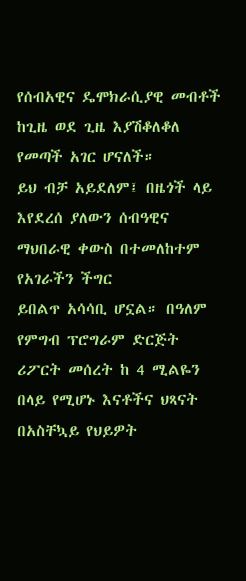የሰብአዊና ዴሞክራሲያዊ መብቶች ከጊዜ ወደ ጊዜ እያሽቆለቆለ የመጣች አገር ሆናለች።
ይህ ብቻ አይደለም፤ በዜጎች ላይ እየደረሰ ያለውን ሰብዓዊና ማህበራዊ ቀውስ በተመለከተም የአገራችን ችግር
ይበልጥ አሳሳቢ ሆኗል። በዓለም የምግብ ፕሮግራም ድርጅት ሪፖርት መሰረት ከ 4 ሚልዬን በላይ የሚሆኑ እናቶችና ህጻናት በአስቸኳይ የህይዎት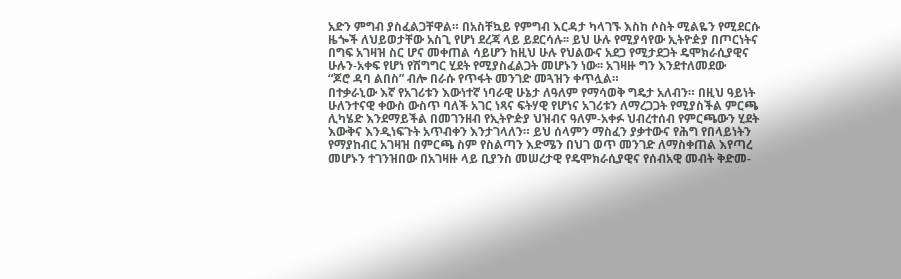አድን ምግብ ያስፈልጋቸዋል። በአስቸኳይ የምግብ እርዳታ ካላገኙ እስከ ሶስት ሚልዬን የሚደርሱ ዜጐች ለህይወታቸው አስጊ የሆነ ደረጃ ላይ ይደርሳሉ፡፡ ይህ ሁሉ የሚያሳየው ኢትዮዽያ በጦርነትና በግፍ አገዛዝ ስር ሆና መቀጠል ሳይሆን ከዚህ ሁሉ የህልውና አደጋ የሚታደጋት ዴሞክራሲያዊና ሁሉን-አቀፍ የሆነ የሽግግር ሂደት የሚያስፈልጋት መሆኑን ነው፡፡ አገዛዙ ግን እንደተለመደው
“ጆሮ ዳባ ልበስ” ብሎ በራሱ የጥፋት መንገድ መጓዝን ቀጥሏል።
በተቃራኒው እኛ የአገሪቱን እውነተኛ ነባራዊ ሁኔታ ለዓለም የማሳወቅ ግዴታ አለብን። በዚህ ዓይነት
ሁለንተናዊ ቀውስ ውስጥ ባለች አገር ነጻና ፍትሃዊ የሆነና አገሪቱን ለማረጋጋት የሚያስችል ምርጫ ሊካሄድ እንደማይችል በመገንዘብ የኢትዮዽያ ህዝብና ዓለም-አቀፉ ህብረተሰብ የምርጫውን ሂደት እውቅና እንዲነፍጉት አጥብቀን እንታገላለን። ይህ ሰላምን ማስፈን ያቃተውና የሕግ የበላይነትን የማያከብር አገዛዝ በምርጫ ስም የስልጣን እድሜን በህገ ወጥ መንገድ ለማስቀጠል እየጣረ መሆኑን ተገንዝበው በአገዛዙ ላይ ቢያንስ መሠረታዊ የዴሞክራሲያዊና የሰብአዊ መብት ቅድመ-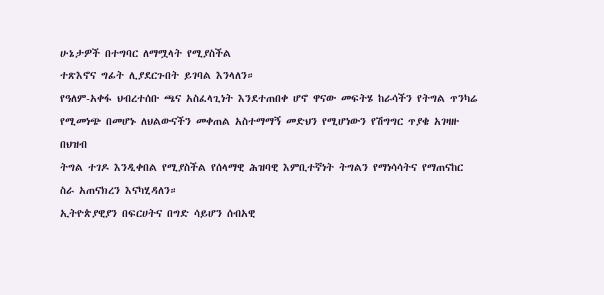ሁኔታዎች በተግባር ለማሟላት የሚያስችል
ተጽእኖና ግፊት ሊያደርጉበት ይገባል እንላለን።
የዓለም-አቀፋ ህብረተሰቡ ጫና አስፈላጊነት እንደተጠበቀ ሆኖ ዋናው መፍትሄ ከራሳችን የትግል ጥንካሬ
የሚመነጭ በመሆኑ ለህልውናችን መቀጠል አስተማማኝ መድህን የሚሆነውን የሽግግር ጥያቄ አገዛዙ በህዝብ
ትግል ተገዶ እንዲቀበል የሚያስችል የሰላማዊ ሕዝባዊ እምቢተኛነት ትግልን የማነሳሳትና የማጠናከር ስራ አጠናክረን እናካሂዳለን።
ኢትዮጵያዊያን በፍርሀትና በግድ ሳይሆን ሰብአዊ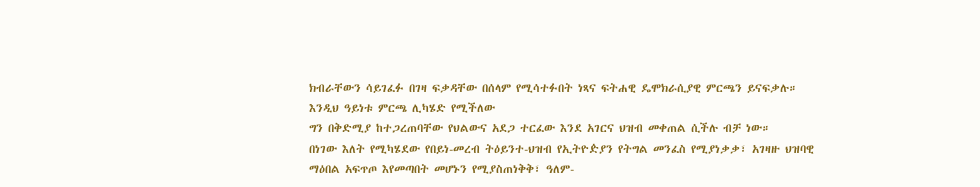ክብራቸውን ሳይገፈፉ በገዛ ፍቃዳቸው በሰላም የሚሳተፉበት ነጻና ፍትሐዊ ዴሞክራሲያዊ ምርጫን ይናፍቃሉ። እንዲህ ዓይነቱ ምርጫ ሊካሄድ የሚችለው
ግን በቅድሚያ ከተጋረጠባቸው የህልውና አደጋ ተርፈው እንደ አገርና ህዝብ መቀጠል ሲችሉ ብቻ ነው።
በነገው እለት የሚካሄደው የበይነ-መረብ ትዕይንተ-ህዝብ የኢትዮዽያን የትግል መንፈስ የሚያነቃቃ፣ አገዛዙ ህዝባዊ ማዕበል አፍጥጦ እየመጣበት መሆኑን የሚያስጠነቅቅ፣ ዓለም-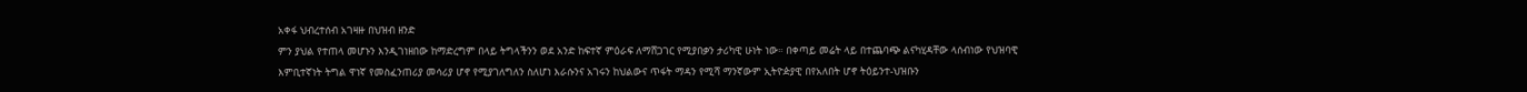አቀፋ ህብረተሰብ አገዛዙ በህዝብ ዘንድ
ምን ያህል የተጠላ መሆኑን እንዲገነዘበው ከማድረግም በላይ ትግላችንን ወደ አንድ ከፍተኛ ምዕራፍ ለማሸጋገር የሚያበቃን ታሪካዊ ሁነት ነው። በቀጣይ መሬት ላይ በተጨባጭ ልናካሂዳቸው ላሰብነው የህዝባዊ
እምቢተኛነት ትግል ዋነኛ የመስፈንጠሪያ መሳሪያ ሆኖ የሚያገለግለን ስለሆነ እራሱንና አገሩን ከህልውና ጥፋት ማዳን የሚሻ ማንኛውም ኢትዮዽያዊ በየአለበት ሆኖ ትዕይንተ-ህዝቡን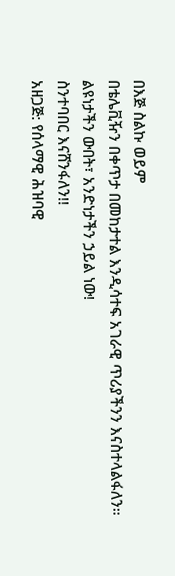በእጅ ስልኩ ወይም
በቴሌቪዥን በቀጥታ በመከታተል እንዲሳተፍ አገራዊ ጥሪያችንን እናስተላልፋለን።
ልዩነታችን ውበት፣ አንድነታችን ኃይል ነው!
ስንተባበር እናሸንፋለን!!
አዘጋጅ: የሰላማዊ ሕዝባዊ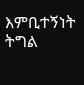እምቢተኝነት ትግል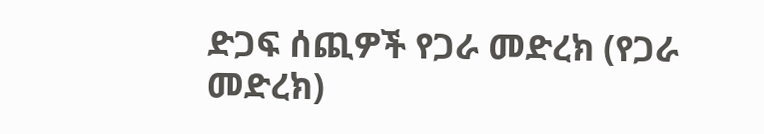ድጋፍ ሰጪዎች የጋራ መድረክ (የጋራ
መድረክ)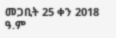መጋቢት 25 ቀን 2018 ዓ.ም